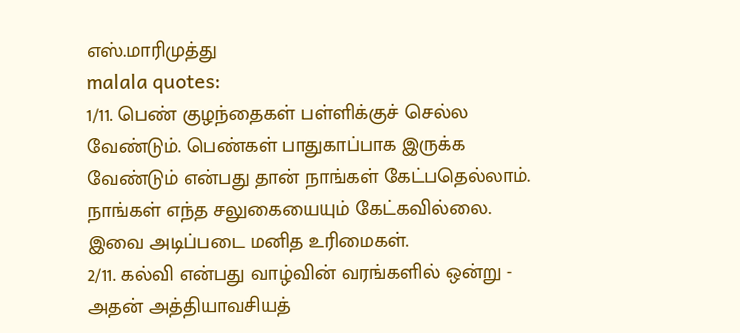எஸ்.மாரிமுத்து
malala quotes:
1/11. பெண் குழந்தைகள் பள்ளிக்குச் செல்ல வேண்டும். பெண்கள் பாதுகாப்பாக இருக்க வேண்டும் என்பது தான் நாங்கள் கேட்பதெல்லாம். நாங்கள் எந்த சலுகையையும் கேட்கவில்லை. இவை அடிப்படை மனித உரிமைகள்.
2/11. கல்வி என்பது வாழ்வின் வரங்களில் ஒன்று - அதன் அத்தியாவசியத்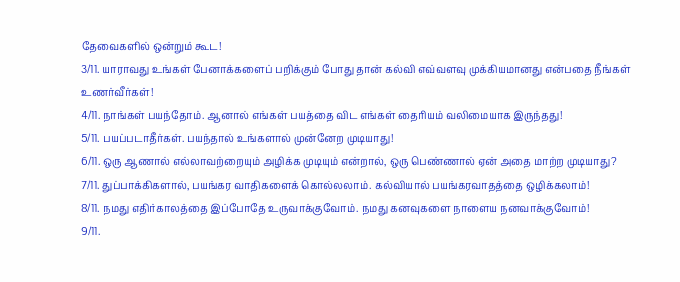தேவைகளில் ஒன்றும் கூட!
3/11. யாராவது உங்கள் பேனாக்களைப் பறிக்கும் போது தான் கல்வி எவ்வளவு முக்கியமானது என்பதை நீங்கள் உணர்வீர்கள்!
4/11. நாங்கள் பயந்தோம். ஆனால் எங்கள் பயத்தை விட எங்கள் தைரியம் வலிமையாக இருந்தது!
5/11. பயப்படாதீர்கள். பயந்தால் உங்களால் முன்னேற முடியாது!
6/11. ஒரு ஆணால் எல்லாவற்றையும் அழிக்க முடியும் என்றால், ஒரு பெண்ணால் ஏன் அதை மாற்ற முடியாது?
7/11. துப்பாக்கிகளால், பயங்கர வாதிகளைக் கொல்லலாம். கல்வியால் பயங்கரவாதத்தை ஒழிக்கலாம்!
8/11. நமது எதிர்காலத்தை இப்போதே உருவாக்குவோம். நமது கனவுகளை நாளைய நனவாக்குவோம்!
9/11.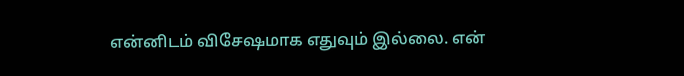என்னிடம் விசேஷமாக எதுவும் இல்லை. என்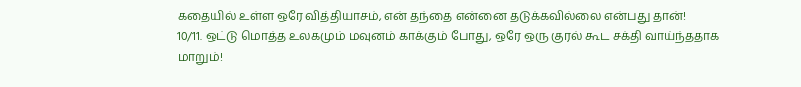கதையில் உள்ள ஒரே வித்தியாசம், என் தந்தை என்னை தடுக்கவில்லை என்பது தான்!
10/11. ஒட்டு மொத்த உலகமும் மவுனம் காக்கும் போது, ஒரே ஒரு குரல் கூட சக்தி வாய்ந்ததாக மாறும்!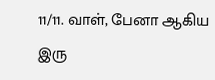11/11. வாள், பேனா ஆகிய இரு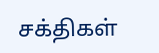சக்திகள்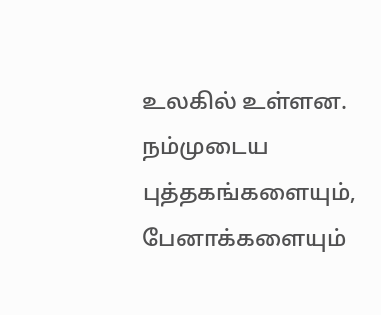உலகில் உள்ளன. நம்முடைய புத்தகங்களையும், பேனாக்களையும்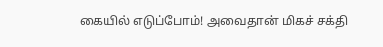கையில் எடுப்போம்! அவைதான் மிகச் சக்தி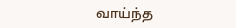வாய்ந்த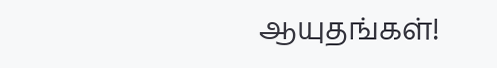ஆயுதங்கள்!